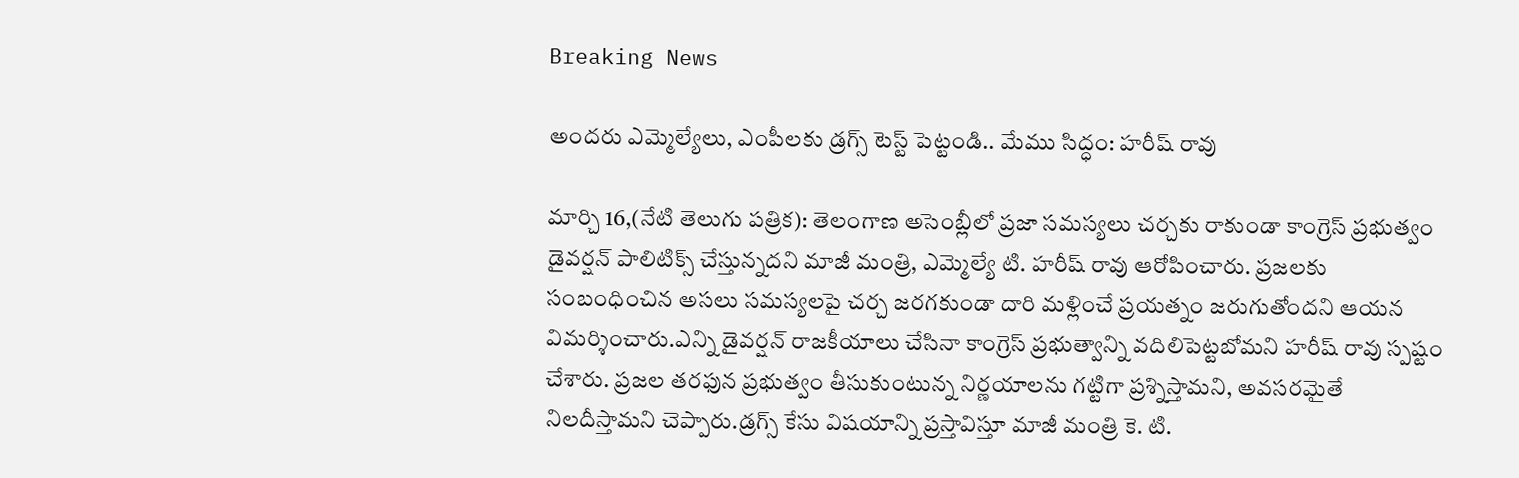Breaking News

అందరు ఎమ్మెల్యేలు, ఎంపీలకు డ్రగ్స్ టెస్ట్ పెట్టండి.. మేము సిద్ధం: హరీష్ రావు

మార్చి 16,(నేటి తెలుగు పత్రిక): తెలంగాణ అసెంబ్లీలో ప్రజా సమస్యలు చర్చకు రాకుండా కాంగ్రెస్ ప్రభుత్వం డైవర్షన్ పాలిటిక్స్ చేస్తున్నదని మాజీ మంత్రి, ఎమ్మెల్యే టి. హరీష్ రావు ఆరోపించారు. ప్రజలకు సంబంధించిన అసలు సమస్యలపై చర్చ జరగకుండా దారి మళ్లించే ప్రయత్నం జరుగుతోందని ఆయన విమర్శించారు.ఎన్ని డైవర్షన్ రాజకీయాలు చేసినా కాంగ్రెస్ ప్రభుత్వాన్ని వదిలిపెట్టబోమని హరీష్ రావు స్పష్టం చేశారు. ప్రజల తరఫున ప్రభుత్వం తీసుకుంటున్న నిర్ణయాలను గట్టిగా ప్రశ్నిస్తామని, అవసరమైతే నిలదీస్తామని చెప్పారు.డ్రగ్స్ కేసు విషయాన్ని ప్రస్తావిస్తూ మాజీ మంత్రి కె. టి.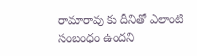రామారావు కు దీనితో ఎలాంటి సంబంధం ఉందని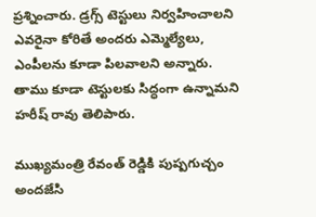ప్రశ్నించారు. డ్రగ్స్ టెస్టులు నిర్వహించాలని ఎవరైనా కోరితే అందరు ఎమ్మెల్యేలు, ఎంపీలను కూడా పిలవాలని అన్నారు. తాము కూడా టెస్టులకు సిద్ధంగా ఉన్నామని హరీష్ రావు తెలిపారు.

ముఖ్యమంత్రి రేవంత్ రెడ్డికి పుష్పగుచ్చం అందజేసి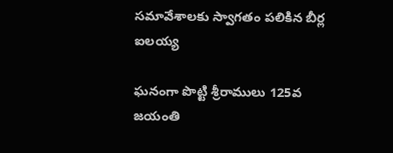సమావేశాలకు స్వాగతం పలికిన బీర్ల ఐలయ్య

ఘనంగా పొట్టి శ్రీరాములు 125వ జయంతి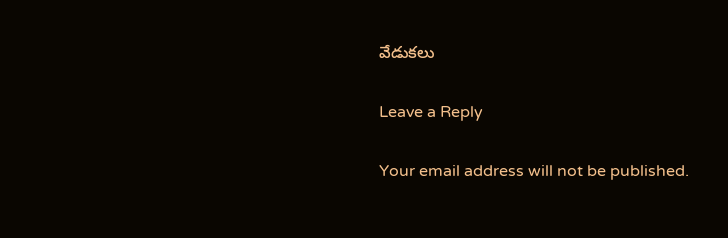వేడుకలు

Leave a Reply

Your email address will not be published.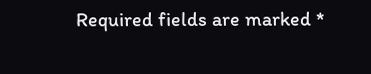Required fields are marked *